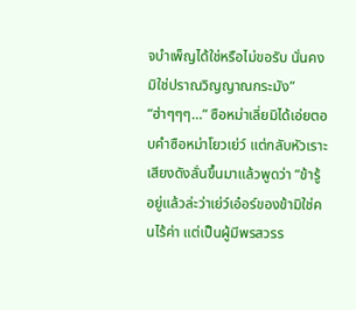จบำเพ็ญได้ใช่หรือไม่ขอรับ นั่นคงมิใช่ปราณวิญญาณกระมัง”
“ฮ่าๆๆๆ…” ซือหม่าเลี่ยมิได้เอ่ยตอบคำซือหม่าโยวเย่ว์ แต่กลับหัวเราะเสียงดังลั่นขึ้นมาแล้วพูดว่า “ข้ารู้อยู่แล้วล่ะว่าเย่ว์เอ๋อร์ของข้ามิใช่คนไร้ค่า แต่เป็นผู้มีพรสวรร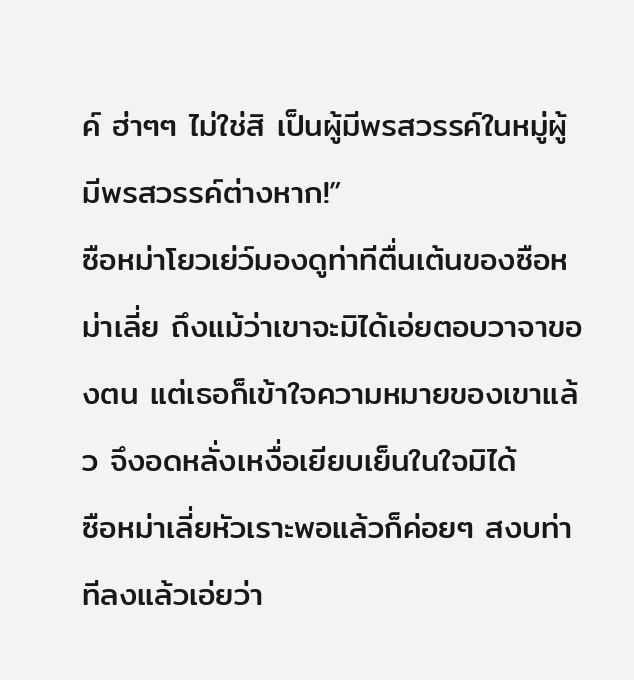ค์ ฮ่าๆๆ ไม่ใช่สิ เป็นผู้มีพรสวรรค์ในหมู่ผู้มีพรสวรรค์ต่างหาก!”
ซือหม่าโยวเย่ว์มองดูท่าทีตื่นเต้นของซือหม่าเลี่ย ถึงแม้ว่าเขาจะมิได้เอ่ยตอบวาจาของตน แต่เธอก็เข้าใจความหมายของเขาแล้ว จึงอดหลั่งเหงื่อเยียบเย็นในใจมิได้
ซือหม่าเลี่ยหัวเราะพอแล้วก็ค่อยๆ สงบท่าทีลงแล้วเอ่ยว่า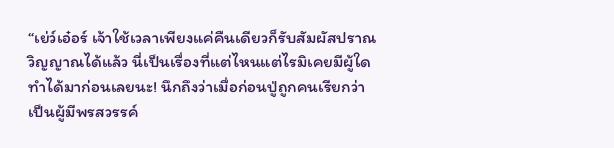“เย่ว์เอ๋อร์ เจ้าใช้เวลาเพียงแค่คืนเดียวก็รับสัมผัสปราณวิญญาณได้แล้ว นี่เป็นเรื่องที่แต่ไหนแต่ไรมิเคยมีผู้ใดทำได้มาก่อนเลยนะ! นึกถึงว่าเมื่อก่อนปู่ถูกคนเรียกว่าเป็นผู้มีพรสวรรค์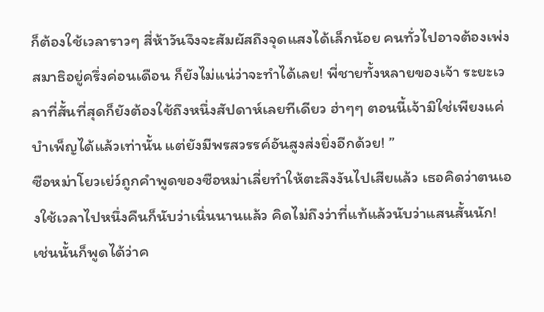ก็ต้องใช้เวลาราวๆ สี่ห้าวันจึงจะสัมผัสถึงจุดแสงได้เล็กน้อย คนทั่วไปอาจต้องเพ่งสมาธิอยู่ครึ่งค่อนเดือน ก็ยังไม่แน่ว่าจะทำได้เลย! พี่ชายทั้งหลายของเจ้า ระยะเวลาที่สั้นที่สุดก็ยังต้องใช้ถึงหนึ่งสัปดาห์เลยทีเดียว ฮ่าๆๆ ตอนนี้เจ้ามิใช่เพียงแค่บำเพ็ญได้แล้วเท่านั้น แต่ยังมีพรสวรรค์อันสูงส่งยิ่งอีกด้วย! ”
ซือหม่าโยวเย่ว์ถูกคำพูดของซือหม่าเลี่ยทำให้ตะลึงงันไปเสียแล้ว เธอคิดว่าตนเองใช้เวลาไปหนึ่งคืนก็นับว่าเนิ่นนานแล้ว คิดไม่ถึงว่าที่แท้แล้วนับว่าแสนสั้นนัก!
เช่นนั้นก็พูดได้ว่าค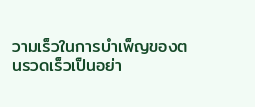วามเร็วในการบำเพ็ญของตนรวดเร็วเป็นอย่า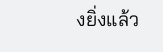งยิ่งแล้ว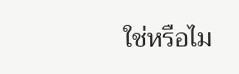ใช่หรือไม